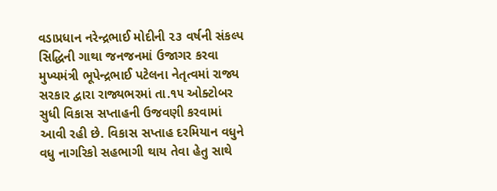વડાપ્રધાન નરેન્દ્રભાઈ મોદીની ૨૩ વર્ષની સંકલ્પ સિદ્ધિની ગાથા જનજનમાં ઉજાગર કરવા મુખ્યમંત્રી ભૂપેન્દ્રભાઈ પટેલના નેતૃત્વમાં રાજ્ય સરકાર દ્વારા રાજ્યભરમાં તા.૧૫ ઓક્ટોબર સુધી વિકાસ સપ્તાહની ઉજવણી કરવામાં આવી રહી છે. વિકાસ સપ્તાહ દરમિયાન વધુને વધુ નાગરિકો સહભાગી થાય તેવા હેતુ સાથે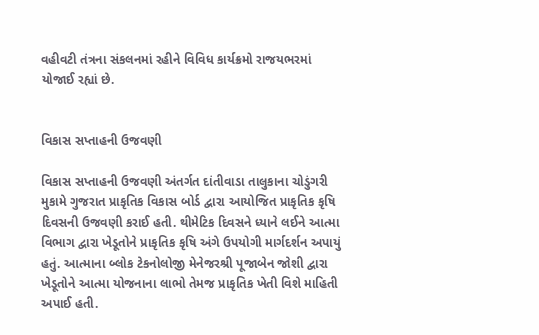વહીવટી તંત્રના સંકલનમાં રહીને વિવિધ કાર્યક્રમો રાજયભરમાં યોજાઈ રહ્યાં છે.


વિકાસ સપ્તાહની ઉજવણી

વિકાસ સપ્તાહની ઉજવણી અંતર્ગત દાંતીવાડા તાલુકાના ચોડુંગરી મુકામે ગુજરાત પ્રાકૃતિક વિકાસ બોર્ડ દ્વારા આયોજિત પ્રાકૃતિક કૃષિ દિવસની ઉજવણી કરાઈ હતી. થીમેટિક દિવસને ધ્યાને લઈને આત્મા વિભાગ દ્વારા ખેડૂતોને પ્રાકૃતિક કૃષિ અંગે ઉપયોગી માર્ગદર્શન અપાયું હતું. આત્માના બ્લોક ટેકનોલોજી મેનેજરશ્રી પૂજાબેન જોશી દ્વારા ખેડૂતોને આત્મા યોજનાના લાભો તેમજ પ્રાકૃતિક ખેતી વિશે માહિતી અપાઈ હતી.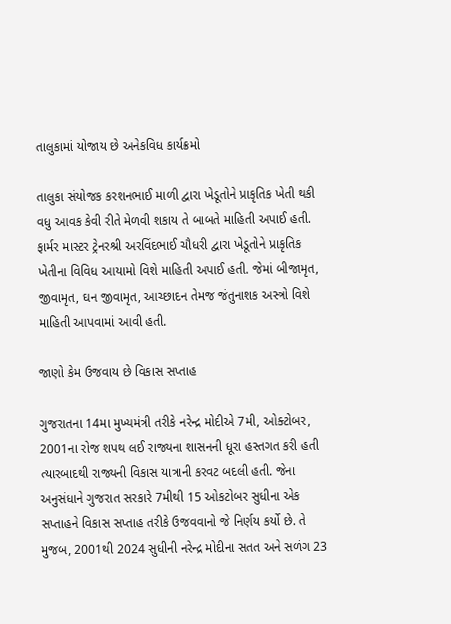તાલુકામાં યોજાય છે અનેકવિધ કાર્યક્રમો

તાલુકા સંયોજક કરશનભાઈ માળી દ્વારા ખેડૂતોને પ્રાકૃતિક ખેતી થકી વધુ આવક કેવી રીતે મેળવી શકાય તે બાબતે માહિતી અપાઈ હતી. ફાર્મર માસ્ટર ટ્રેનરશ્રી અરવિંદભાઈ ચૌધરી દ્વારા ખેડૂતોને પ્રાકૃતિક ખેતીના વિવિધ આયામો વિશે માહિતી અપાઈ હતી. જેમાં બીજામૃત, જીવામૃત, ઘન જીવામૃત, આચ્છાદન તેમજ જંતુનાશક અસ્ત્રો વિશે માહિતી આપવામાં આવી હતી.

જાણો કેમ ઉજવાય છે વિકાસ સપ્તાહ

ગુજરાતના 14મા મુખ્યમંત્રી તરીકે નરેન્દ્ર મોદીએ 7મી, ઓક્ટોબર, 2001ના રોજ શપથ લઈ રાજ્યના શાસનની ધૂરા હસ્તગત કરી હતી ત્યારબાદથી રાજ્યની વિકાસ યાત્રાની કરવટ બદલી હતી. જેના અનુસંધાને ગુજરાત સરકારે 7મીથી 15 ઓકટોબર સુધીના એક સપ્તાહને વિકાસ સપ્તાહ તરીકે ઉજવવાનો જે નિર્ણય કર્યો છે. તે મુજબ, 2001થી 2024 સુધીની નરેન્દ્ર મોદીના સતત અને સળંગ 23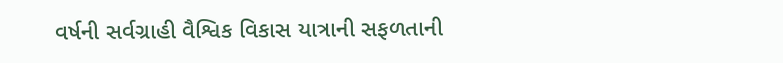વર્ષની સર્વગ્રાહી વૈશ્વિક વિકાસ યાત્રાની સફળતાની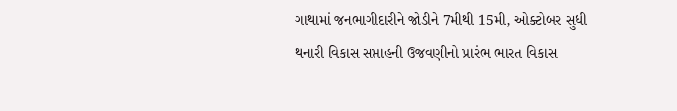ગાથામાં જનભાગીદારીને જોડીને 7મીથી 15મી, ઓક્ટોબર સુધી થનારી વિકાસ સપ્તાહની ઉજવણીનો પ્રારંભ ભારત વિકાસ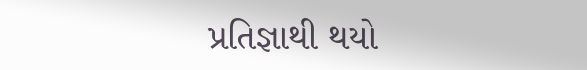પ્રતિજ્ઞાથી થયો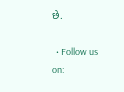છે.

  • Follow us on: